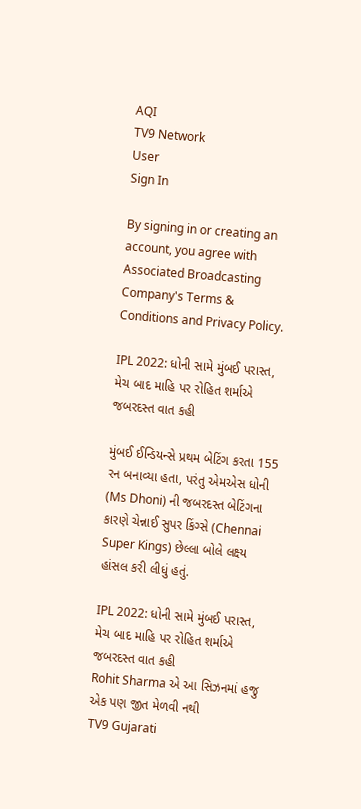AQI
TV9 Network
User
Sign In

By signing in or creating an account, you agree with Associated Broadcasting Company's Terms & Conditions and Privacy Policy.

IPL 2022: ધોની સામે મુંબઈ પરાસ્ત, મેચ બાદ માહિ પર રોહિત શર્માએ જબરદસ્ત વાત કહી

મુંબઈ ઈન્ડિયન્સે પ્રથમ બેટિંગ કરતા 155 રન બનાવ્યા હતા, પરંતુ એમએસ ધોની (Ms Dhoni) ની જબરદસ્ત બેટિંગના કારણે ચેન્નાઈ સુપર કિંગ્સે (Chennai Super Kings) છેલ્લા બોલે લક્ષ્ય હાંસલ કરી લીધું હતું.

IPL 2022: ધોની સામે મુંબઈ પરાસ્ત, મેચ બાદ માહિ પર રોહિત શર્માએ જબરદસ્ત વાત કહી
Rohit Sharma એ આ સિઝનમાં હજુ એક પણ જીત મેળવી નથી
TV9 Gujarati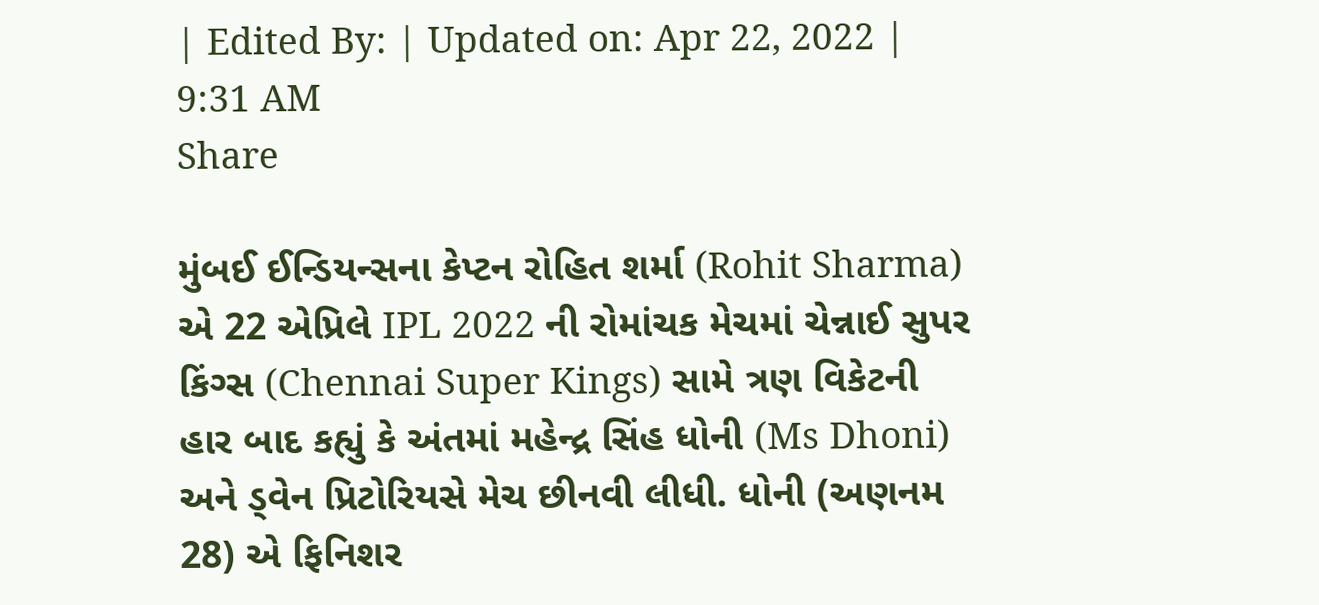| Edited By: | Updated on: Apr 22, 2022 | 9:31 AM
Share

મુંબઈ ઈન્ડિયન્સના કેપ્ટન રોહિત શર્મા (Rohit Sharma) એ 22 એપ્રિલે IPL 2022 ની રોમાંચક મેચમાં ચેન્નાઈ સુપર કિંગ્સ (Chennai Super Kings) સામે ત્રણ વિકેટની હાર બાદ કહ્યું કે અંતમાં મહેન્દ્ર સિંહ ધોની (Ms Dhoni) અને ડ્વેન પ્રિટોરિયસે મેચ છીનવી લીધી. ધોની (અણનમ 28) એ ફિનિશર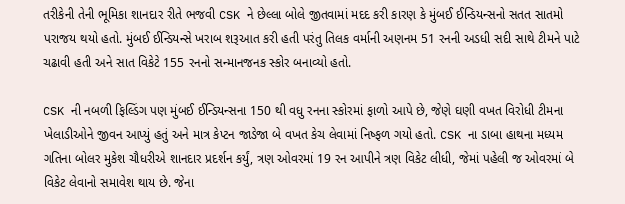તરીકેની તેની ભૂમિકા શાનદાર રીતે ભજવી CSK ને છેલ્લા બોલે જીતવામાં મદદ કરી કારણ કે મુંબઈ ઈન્ડિયન્સનો સતત સાતમો પરાજય થયો હતો. મુંબઈ ઈન્ડિયન્સે ખરાબ શરૂઆત કરી હતી પરંતુ તિલક વર્માની અણનમ 51 રનની અડધી સદી સાથે ટીમને પાટે ચઢાવી હતી અને સાત વિકેટે 155 રનનો સન્માનજનક સ્કોર બનાવ્યો હતો.

CSK ની નબળી ફિલ્ડિંગ પણ મુંબઈ ઈન્ડિયન્સના 150 થી વધુ રનના સ્કોરમાં ફાળો આપે છે, જેણે ઘણી વખત વિરોધી ટીમના ખેલાડીઓને જીવન આપ્યું હતું અને માત્ર કેપ્ટન જાડેજા બે વખત કેચ લેવામાં નિષ્ફળ ગયો હતો. CSK ના ડાબા હાથના મધ્યમ ગતિના બોલર મુકેશ ચૌધરીએ શાનદાર પ્રદર્શન કર્યું, ત્રણ ઓવરમાં 19 રન આપીને ત્રણ વિકેટ લીધી, જેમાં પહેલી જ ઓવરમાં બે વિકેટ લેવાનો સમાવેશ થાય છે. જેના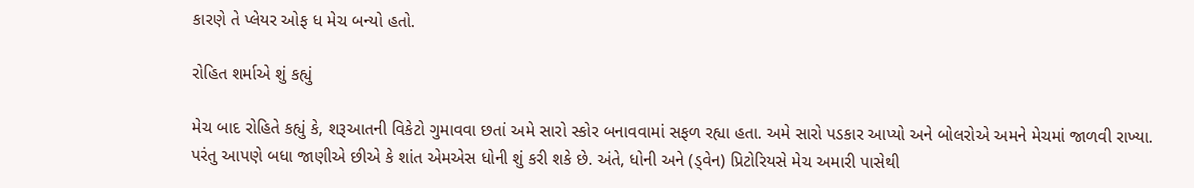કારણે તે પ્લેયર ઓફ ધ મેચ બન્યો હતો.

રોહિત શર્માએ શું કહ્યું

મેચ બાદ રોહિતે કહ્યું કે, શરૂઆતની વિકેટો ગુમાવવા છતાં અમે સારો સ્કોર બનાવવામાં સફળ રહ્યા હતા. અમે સારો પડકાર આપ્યો અને બોલરોએ અમને મેચમાં જાળવી રાખ્યા. પરંતુ આપણે બધા જાણીએ છીએ કે શાંત એમએસ ધોની શું કરી શકે છે. અંતે, ધોની અને (ડ્વેન) પ્રિટોરિયસે મેચ અમારી પાસેથી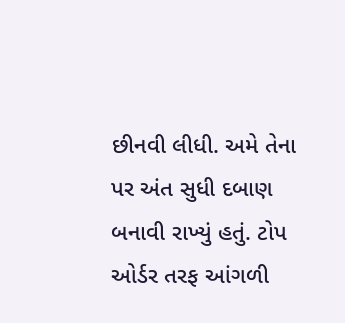છીનવી લીધી. અમે તેના પર અંત સુધી દબાણ બનાવી રાખ્યું હતું. ટોપ ઓર્ડર તરફ આંગળી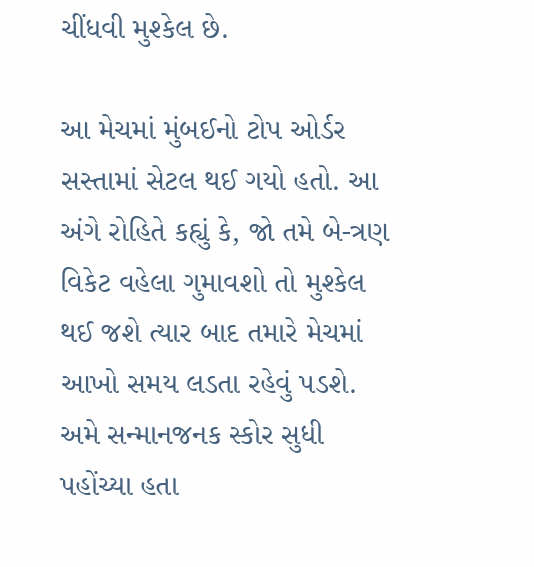ચીંધવી મુશ્કેલ છે.

આ મેચમાં મુંબઈનો ટોપ ઓર્ડર સસ્તામાં સેટલ થઈ ગયો હતો. આ અંગે રોહિતે કહ્યું કે, જો તમે બે-ત્રણ વિકેટ વહેલા ગુમાવશો તો મુશ્કેલ થઈ જશે ત્યાર બાદ તમારે મેચમાં આખો સમય લડતા રહેવું પડશે. અમે સન્માનજનક સ્કોર સુધી પહોંચ્યા હતા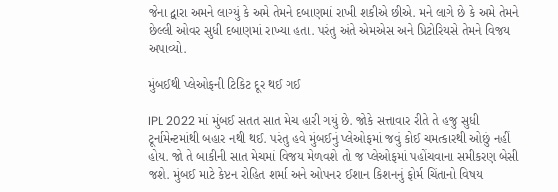જેના દ્વારા અમને લાગ્યું કે અમે તેમને દબાણમાં રાખી શકીએ છીએ. મને લાગે છે કે અમે તેમને છેલ્લી ઓવર સુધી દબાણમાં રાખ્યા હતા. પરંતુ અંતે એમએસ અને પ્રિટોરિયસે તેમને વિજય અપાવ્યો.

મુંબઈથી પ્લેઓફની ટિકિટ દૂર થઈ ગઈ

IPL 2022 માં મુંબઈ સતત સાત મેચ હારી ગયું છે. જોકે સત્તાવાર રીતે તે હજુ સુધી ટૂર્નામેન્ટમાંથી બહાર નથી થઈ. પરંતુ હવે મુંબઈનું પ્લેઓફમાં જવું કોઈ ચમત્કારથી ઓછું નહીં હોય. જો તે બાકીની સાત મેચમાં વિજય મેળવશે તો જ પ્લેઓફમાં પહોંચવાના સમીકરણ બેસી જશે. મુંબઈ માટે કેપ્ટન રોહિત શર્મા અને ઓપનર ઈશાન કિશનનું ફોર્મ ચિંતાનો વિષય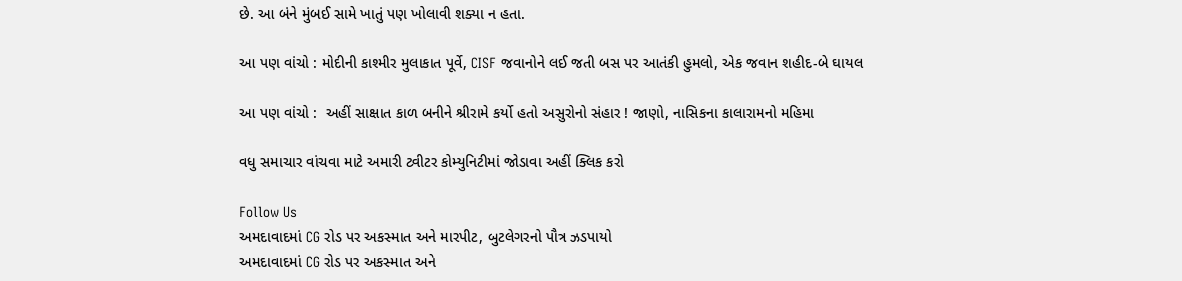છે. આ બંને મુંબઈ સામે ખાતું પણ ખોલાવી શક્યા ન હતા.

આ પણ વાંચો : મોદીની કાશ્મીર મુલાકાત પૂર્વે, CISF જવાનોને લઈ જતી બસ પર આતંકી હુમલો, એક જવાન શહીદ-બે ઘાયલ

આ પણ વાંચો :  અહીં સાક્ષાત કાળ બનીને શ્રીરામે કર્યો હતો અસુરોનો સંહાર ! જાણો, નાસિકના કાલારામનો મહિમા

વધુ સમાચાર વાંચવા માટે અમારી ટ્વીટર કોમ્યુનિટીમાં જોડાવા અહીં ક્લિક કરો

Follow Us
અમદાવાદમાં CG રોડ પર અકસ્માત અને મારપીટ, બુટલેગરનો પૌત્ર ઝડપાયો
અમદાવાદમાં CG રોડ પર અકસ્માત અને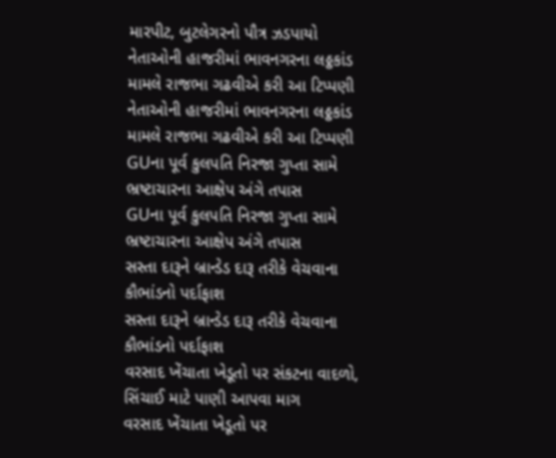મારપીટ, બુટલેગરનો પૌત્ર ઝડપાયો
નેતાઓની હાજરીમાં ભાવનગરના લઠ્ઠકાંડ મામલે રાજભા ગઢવીએ કરી આ ટિપ્પણી
નેતાઓની હાજરીમાં ભાવનગરના લઠ્ઠકાંડ મામલે રાજભા ગઢવીએ કરી આ ટિપ્પણી
GUના પૂર્વ કુલપતિ નિરજા ગુપ્તા સામે ભ્રષ્ટાચારના આક્ષેપ અંગે તપાસ
GUના પૂર્વ કુલપતિ નિરજા ગુપ્તા સામે ભ્રષ્ટાચારના આક્ષેપ અંગે તપાસ
સસ્તા દારૂને બ્રાન્ડેડ દારૂ તરીકે વેચવાના કૌભાંડનો પર્દાફાશ
સસ્તા દારૂને બ્રાન્ડેડ દારૂ તરીકે વેચવાના કૌભાંડનો પર્દાફાશ
વરસાદ ખેંચાતા ખેડૂતો પર સંકટના વાદળો, સિંચાઈ માટે પાણી આપવા માગ
વરસાદ ખેંચાતા ખેડૂતો પર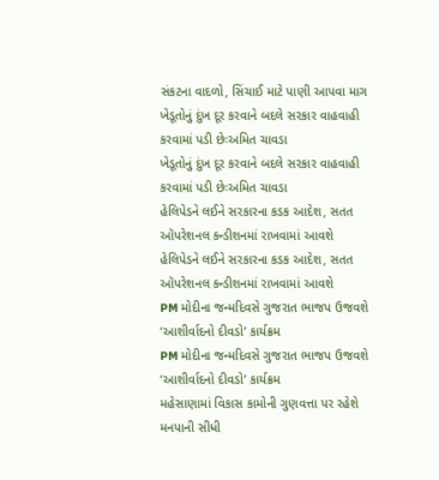સંકટના વાદળો, સિંચાઈ માટે પાણી આપવા માગ
ખેડૂતોનું દુંખ દૂર કરવાને બદલે સરકાર વાહવાહી કરવામાં પડી છેઃઅમિત ચાવડા
ખેડૂતોનું દુંખ દૂર કરવાને બદલે સરકાર વાહવાહી કરવામાં પડી છેઃઅમિત ચાવડા
હેલિપેડને લઈને સરકારના કડક આદેશ, સતત ઑપરેશનલ કન્ડીશનમાં રાખવામાં આવશે
હેલિપેડને લઈને સરકારના કડક આદેશ, સતત ઑપરેશનલ કન્ડીશનમાં રાખવામાં આવશે
PM મોદીના જન્મદિવસે ગુજરાત ભાજપ ઉજવશે ‘આશીર્વાદનો દીવડો’ કાર્યક્રમ
PM મોદીના જન્મદિવસે ગુજરાત ભાજપ ઉજવશે ‘આશીર્વાદનો દીવડો’ કાર્યક્રમ
મહેસાણામાં વિકાસ કામોની ગુણવત્તા પર રહેશે મનપાની સીધી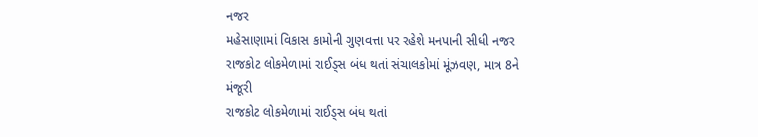નજર
મહેસાણામાં વિકાસ કામોની ગુણવત્તા પર રહેશે મનપાની સીધી નજર
રાજકોટ લોકમેળામાં રાઈડ્સ બંધ થતાં સંચાલકોમાં મૂંઝવણ, માત્ર 8ને મંજૂરી
રાજકોટ લોકમેળામાં રાઈડ્સ બંધ થતાં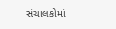સંચાલકોમાં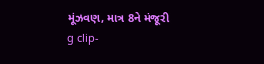મૂંઝવણ, માત્ર 8ને મંજૂરી
g clip-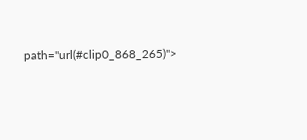path="url(#clip0_868_265)">